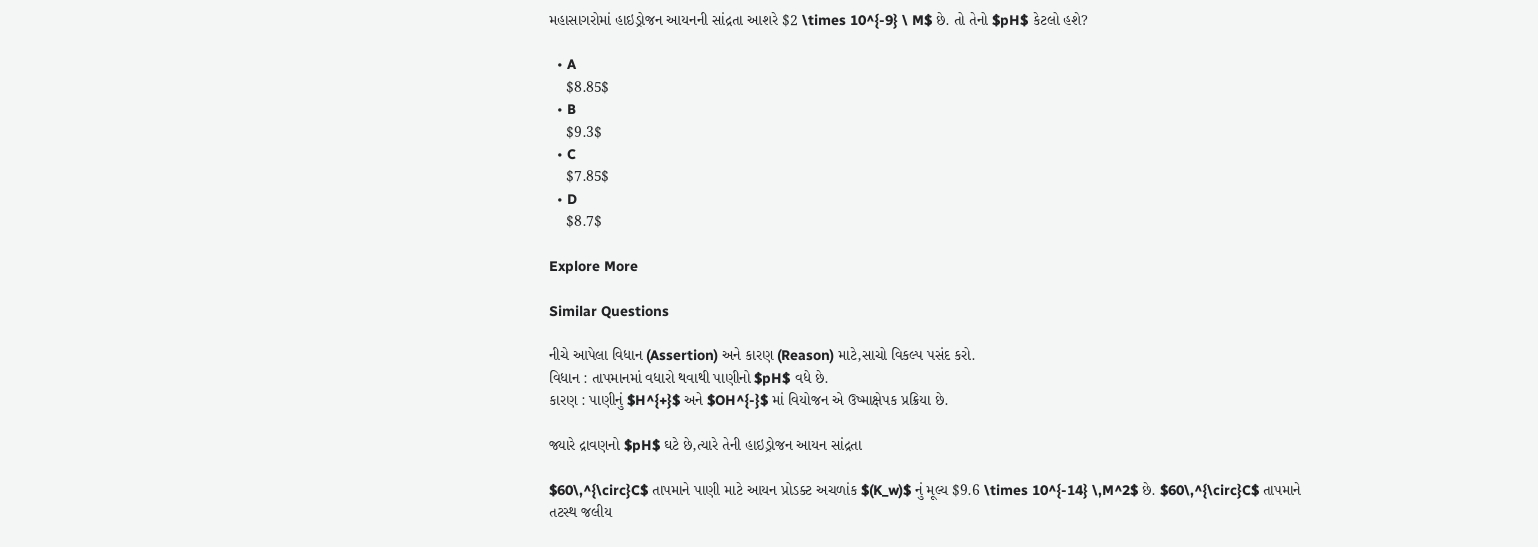મહાસાગરોમાં હાઇડ્રોજન આયનની સાંદ્રતા આશરે $2 \times 10^{-9} \ M$ છે. તો તેનો $pH$ કેટલો હશે?

  • A
    $8.85$
  • B
    $9.3$
  • C
    $7.85$
  • D
    $8.7$

Explore More

Similar Questions

નીચે આપેલા વિધાન (Assertion) અને કારણ (Reason) માટે,સાચો વિકલ્પ પસંદ કરો.
વિધાન : તાપમાનમાં વધારો થવાથી પાણીનો $pH$ વધે છે.
કારણ : પાણીનું $H^{+}$ અને $OH^{-}$ માં વિયોજન એ ઉષ્માક્ષેપક પ્રક્રિયા છે.

જ્યારે દ્રાવણનો $pH$ ઘટે છે,ત્યારે તેની હાઇડ્રોજન આયન સાંદ્રતા

$60\,^{\circ}C$ તાપમાને પાણી માટે આયન પ્રોડક્ટ અચળાંક $(K_w)$ નું મૂલ્ય $9.6 \times 10^{-14} \,M^2$ છે. $60\,^{\circ}C$ તાપમાને તટસ્થ જલીય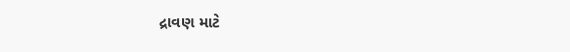દ્રાવણ માટે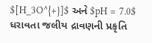$[H_3O^{+}]$ અને $pH = 7.0$ ધરાવતા જલીય દ્રાવણની પ્રકૃતિ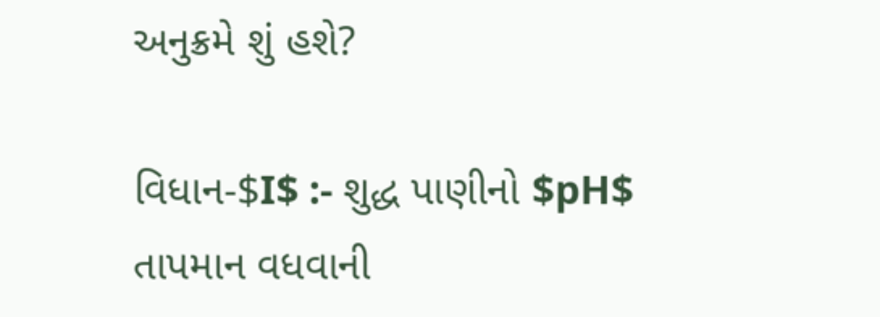અનુક્રમે શું હશે?

વિધાન-$I$ :- શુદ્ધ પાણીનો $pH$ તાપમાન વધવાની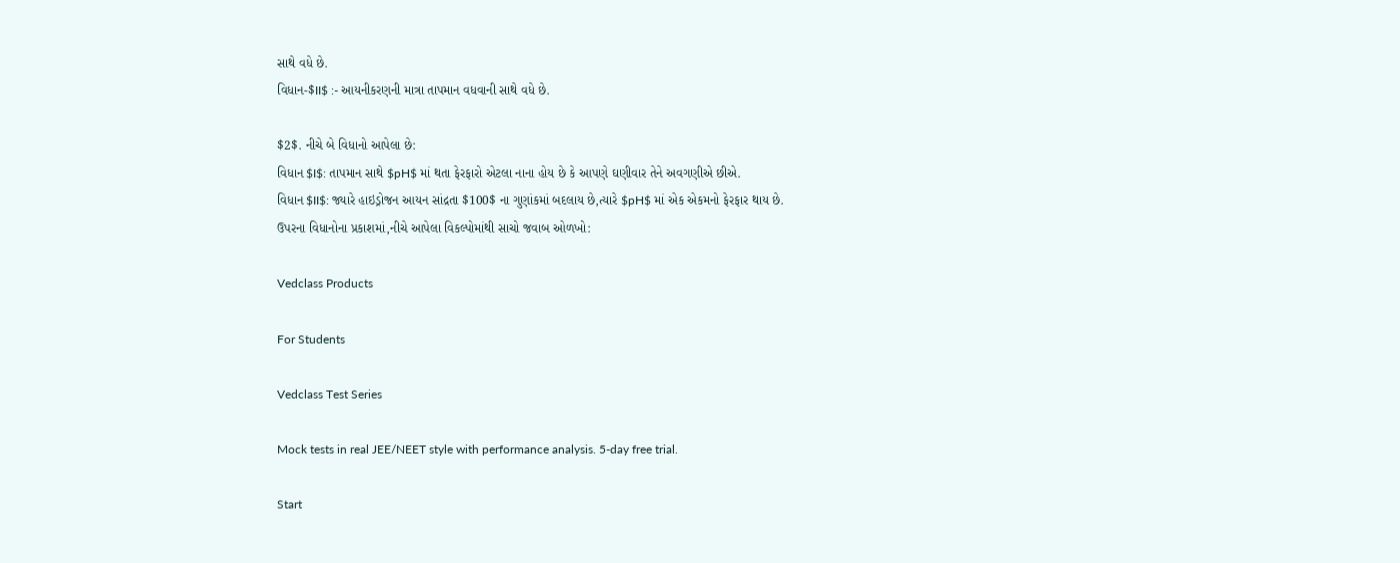સાથે વધે છે.
વિધાન-$II$ :- આયનીકરણની માત્રા તાપમાન વધવાની સાથે વધે છે.

$2$. નીચે બે વિધાનો આપેલા છે:
વિધાન $I$: તાપમાન સાથે $pH$ માં થતા ફેરફારો એટલા નાના હોય છે કે આપણે ઘણીવાર તેને અવગણીએ છીએ.
વિધાન $II$: જ્યારે હાઇડ્રોજન આયન સાંદ્રતા $100$ ના ગુણાંકમાં બદલાય છે,ત્યારે $pH$ માં એક એકમનો ફેરફાર થાય છે.
ઉપરના વિધાનોના પ્રકાશમાં,નીચે આપેલા વિકલ્પોમાંથી સાચો જવાબ ઓળખો:

Vedclass Products

For Students

Vedclass Test Series

Mock tests in real JEE/NEET style with performance analysis. 5-day free trial.

Start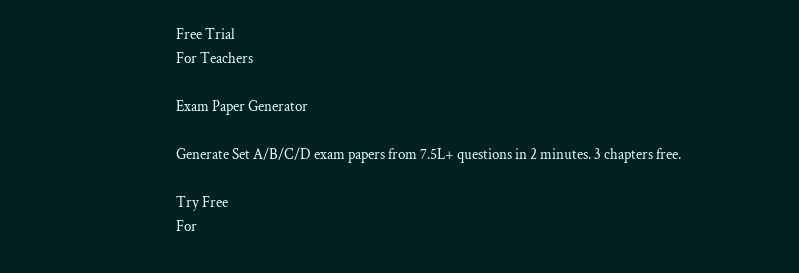Free Trial
For Teachers

Exam Paper Generator

Generate Set A/B/C/D exam papers from 7.5L+ questions in 2 minutes. 3 chapters free.

Try Free
For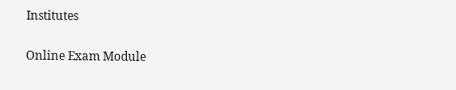Institutes

Online Exam Module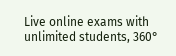Live online exams with unlimited students, 360°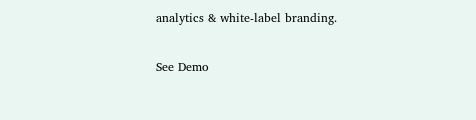analytics & white-label branding.

See Demo